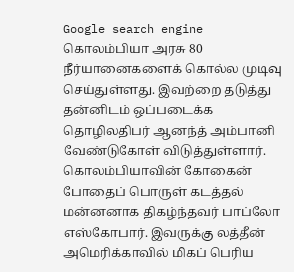Google search engine
கொலம்பியா அரசு 80 நீர்யானைகளைக் கொல்ல முடிவு செய்துள்ளது. இவற்றை தடுத்து தன்னிடம் ஒப்படைக்க தொழிலதிபர் ஆனந்த் அம்பானி வேண்டுகோள் விடுத்துள்ளார். கொலம்பியாவின் கோகைன் போதைப் பொருள் கடத்தல் மன்னனாக திகழ்ந்தவர் பாப்லோ எஸ்கோபார். இவருக்கு லத்தீன் அமெரிக்காவில் மிகப் பெரிய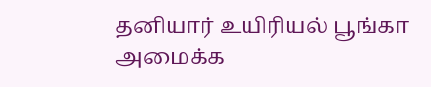தனியார் உயிரியல் பூங்கா அமைக்க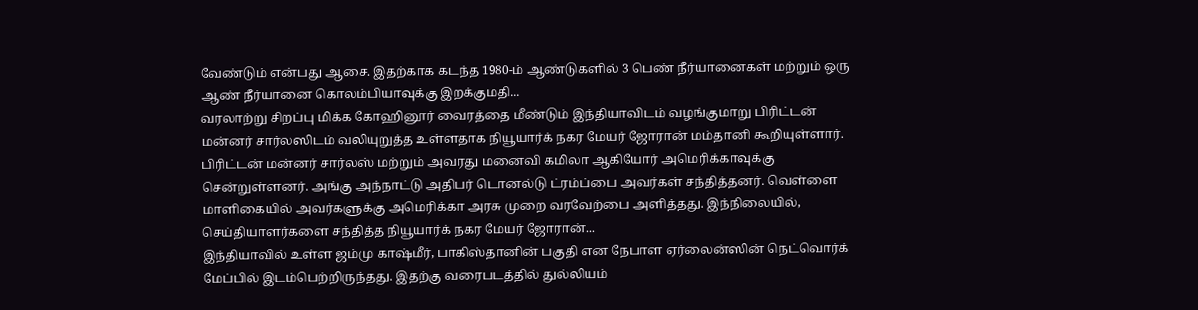வேண்டும் என்பது ஆசை. இதற்காக கடந்த 1980-ம் ஆண்டுகளில் 3 பெண் நீர்யானைகள் மற்றும் ஒரு ஆண் நீர்யானை கொலம்பியாவுக்கு இறக்குமதி...
வரலாற்று சிறப்பு மிக்க கோஹினூர் வைரத்தை மீண்டும் இந்தியாவிடம் வழங்குமாறு பிரிட்டன் மன்னர் சார்லஸிடம் வலியுறுத்த உள்ளதாக நியூயார்க் நகர மேயர் ஜோரான் மம்தானி கூறியுள்ளார். பிரிட்டன் மன்னர் சார்லஸ் மற்றும் அவரது மனைவி கமிலா ஆகியோர் அமெரிக்காவுக்கு சென்றுள்ளனர். அங்கு அந்நாட்டு அதிபர் டொனல்டு ட்ரம்ப்பை அவர்கள் சந்தித்தனர். வெள்ளை மாளிகையில் அவர்களுக்கு அமெரிக்கா அரசு முறை வரவேற்பை அளித்தது. இந்நிலையில், செய்தியாளர்களை சந்தித்த நியூயார்க் நகர மேயர் ஜோரான்...
இந்தியாவில் உள்ள ஜம்மு காஷ்மீர், பாகிஸ்தானின் பகுதி என நேபாள ஏர்லைன்ஸின் நெட்வொர்க் மேப்பில் இடம்பெற்றிருந்தது. இதற்கு வரைபடத்தில் துல்லியம்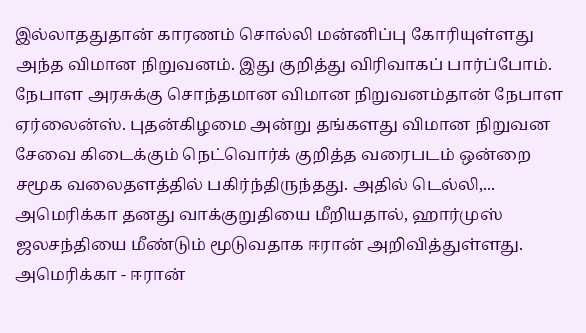இல்லாததுதான் காரணம் சொல்லி மன்னிப்பு கோரியுள்ளது அந்த விமான நிறுவனம். இது குறித்து விரிவாகப் பார்ப்போம். நேபாள அரசுக்கு சொந்தமான விமான நிறுவனம்தான் நேபாள ஏர்லைன்ஸ். புதன்கிழமை அன்று தங்களது விமான நிறுவன சேவை கிடைக்கும் நெட்வொர்க் குறித்த வரைபடம் ஒன்றை சமூக வலைதளத்தில் பகிர்ந்திருந்தது. அதில் டெல்லி,...
அமெரிக்கா தனது வாக்குறுதியை மீறியதால், ஹார்முஸ் ஜலசந்தியை மீண்டும் மூடுவதாக ஈரான் அறிவித்துள்ளது. அமெரிக்கா - ஈரான்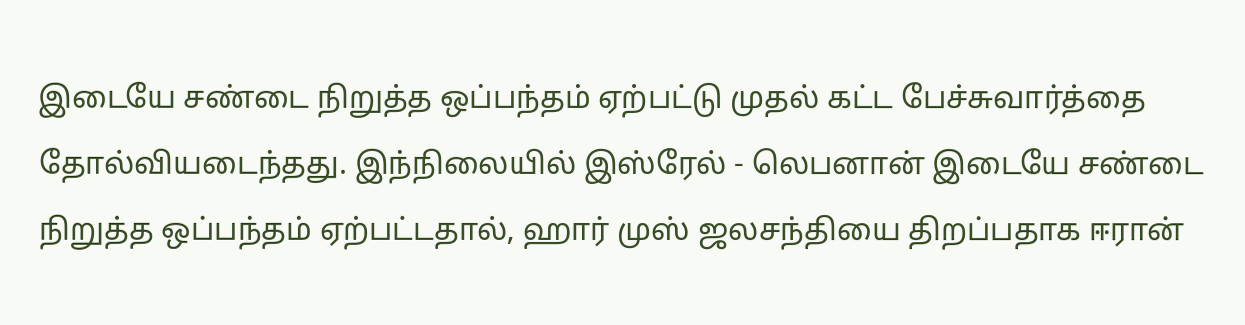இடையே சண்டை நிறுத்த ஒப்பந்தம் ஏற்பட்டு முதல் கட்ட பேச்சுவார்த்தை தோல்வியடைந்தது. இந்நிலையில் இஸ்ரேல் - லெபனான் இடையே சண்டை நிறுத்த ஒப்பந்தம் ஏற்பட்டதால், ஹார் முஸ் ஜலசந்தியை திறப்பதாக ஈரான்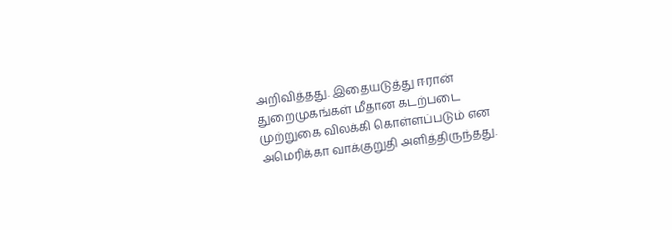அறிவித்தது. இதையடுத்து ஈரான் துறைமுகங்கள் மீதான கடற்படை முற்றுகை விலக்கி கொள்ளப்படும் என அமெரிக்கா வாக்குறுதி அளித்திருந்தது.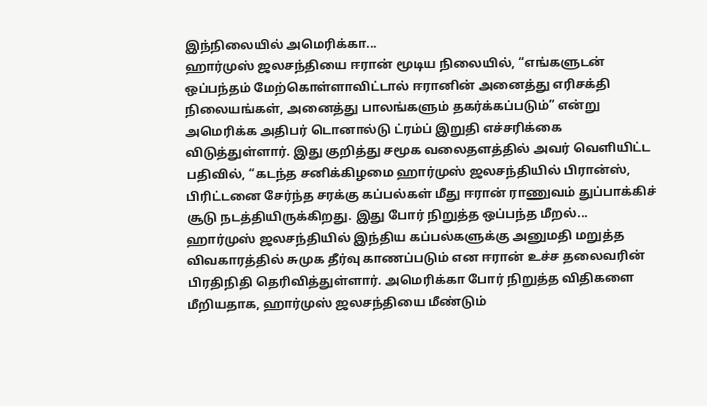இந்நிலையில் அமெரிக்கா...
ஹார்முஸ் ஜலசந்தியை ஈரான் மூடிய நிலையில், “எங்களுடன் ஒப்பந்தம் மேற்கொள்ளாவிட்டால் ஈரானின் அனைத்து எரிசக்தி நிலையங்கள், அனைத்து பாலங்களும் தகர்க்கப்படும்” என்று அமெரிக்க அதிபர் டொனால்டு ட்ரம்ப் இறுதி எச்சரிக்கை விடுத்துள்ளார். இது குறித்து சமூக வலைதளத்தில் அவர் வெளியிட்ட பதிவில், “கடந்த சனிக்கிழமை ஹார்முஸ் ஜலசந்தியில் பிரான்ஸ், பிரிட்டனை சேர்ந்த சரக்கு கப்பல்கள் மீது ஈரான் ராணுவம் துப்பாக்கிச் சூடு நடத்தியிருக்கிறது. இது போர் நிறுத்த ஒப்பந்த மீறல்...
ஹார்முஸ் ஜலசந்தியில் இந்திய கப்பல்களுக்கு அனுமதி மறுத்த விவகாரத்தில் சுமுக தீர்வு காணப்படும் என ஈரான் உச்ச தலைவரின் பிரதிநிதி தெரிவித்துள்ளார். அமெரிக்கா போர் நிறுத்த விதிகளை மீறியதாக, ஹார்முஸ் ஜலசந்தியை மீண்டும்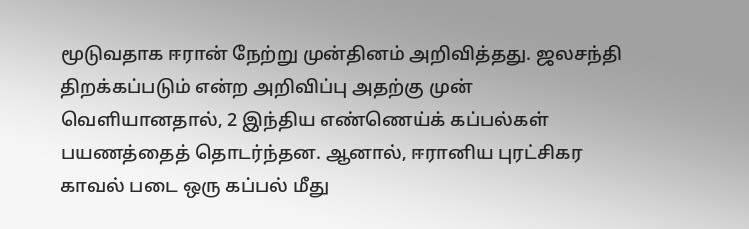மூடுவதாக ஈரான் நேற்று முன்தினம் அறிவித்தது. ஜலசந்தி திறக்கப்படும் என்ற அறிவிப்பு அதற்கு முன் வெளியானதால், 2 இந்திய எண்ணெய்க் கப்பல்கள் பயணத்தைத் தொடர்ந்தன. ஆனால், ஈரானிய புரட்சிகர காவல் படை ஒரு கப்பல் மீது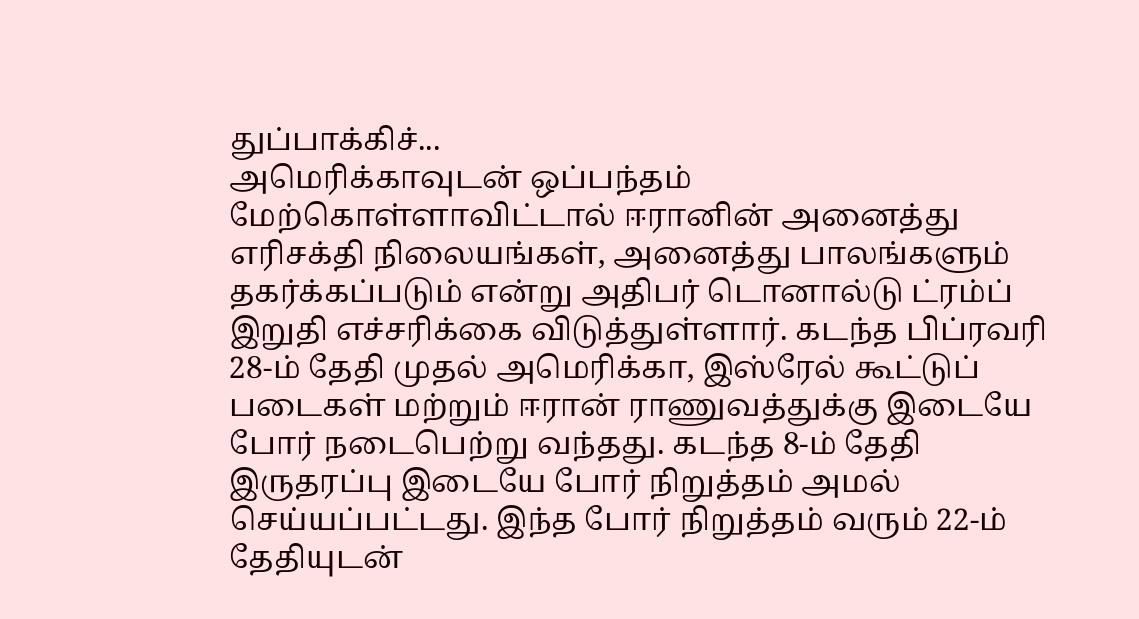துப்பாக்கிச்...
அமெரிக்காவுடன் ஒப்பந்தம் மேற்கொள்ளாவிட்டால் ஈரானின் அனைத்து எரிசக்தி நிலையங்கள், அனைத்து பாலங்களும் தகர்க்கப்படும் என்று அதிபர் டொனால்டு ட்ரம்ப் இறுதி எச்சரிக்கை விடுத்துள்ளார். கடந்த பிப்ரவரி 28-ம் தேதி முதல் அமெரிக்கா, இஸ்ரேல் கூட்டுப் படைகள் மற்றும் ஈரான் ராணுவத்துக்கு இடையே போர் நடைபெற்று வந்தது. கடந்த 8-ம் தேதி இருதரப்பு இடையே போர் நிறுத்தம் அமல் செய்யப்பட்டது. இந்த போர் நிறுத்தம் வரும் 22-ம் தேதியுடன்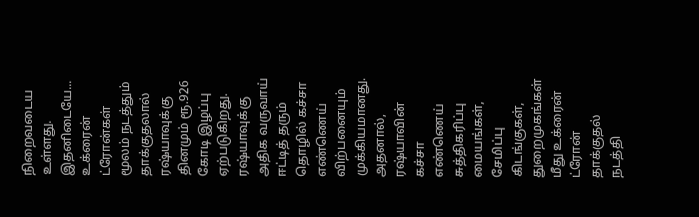நிறைவடைய உள்ளது. இதனிடையே...
உக்ரைன் ட்ரோன்கள் மூலம் நடத்தும் தாக்குதலால் ரஷ்யாவுக்கு தினமும் ரூ.926 கோடி இழப்பு ஏற்படுகிறது. ரஷ்யாவுக்கு அதிக வருவாய் ஈட்டித் தரும் தொழில் கச்சா எண்ணெய் விற்பனையும் முக்கியமானது. அதனால், ரஷ்யாவின் கச்சா எண்ணெய் சுத்திகரிப்பு மையங்கள், சேமிப்பு கிடங்குகள், துறைமுகங்கள் மீது உக்ரைன் ட்ரோன் தாக்குதல் நடத்தி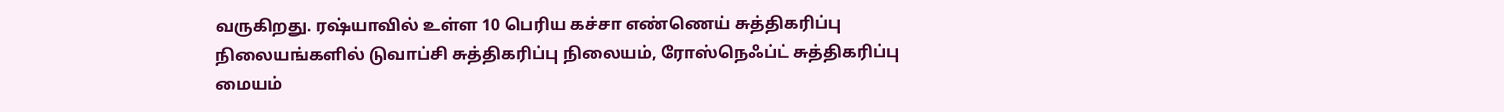வருகிறது. ரஷ்யாவில் உள்ள 10 பெரிய கச்சா எண்ணெய் சுத்திகரிப்பு நிலையங்களில் டுவாப்சி சுத்திகரிப்பு நிலையம், ரோஸ்நெஃப்ட் சுத்திகரிப்பு மையம்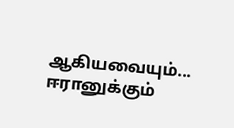ஆகியவையும்...
ஈரானுக்கும்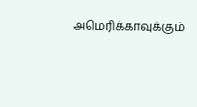அமெரிக்காவுக்கும்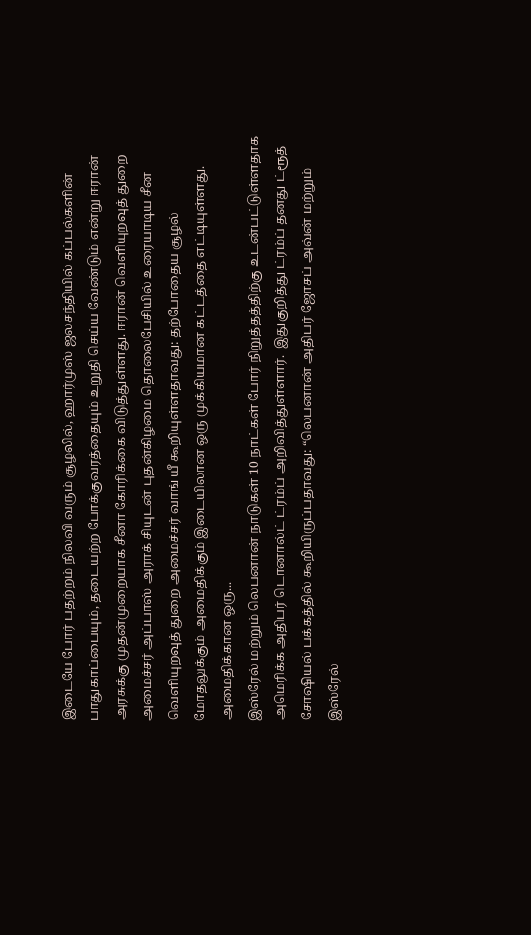இடையே போர் பதற்றம் நிலவி வரும் சூழலில், ஹார்முஸ் ஜலசந்தியில் கப்பல்களின் பாதுகாப்பையும், தடையற்ற போக்குவரத்தையும் உறுதி செய்ய வேண்டும் என்று ஈரான் அரசுக்கு முதன்முறையாக சீனா கோரிக்கை விடுத்துள்ளது. ஈரான் வெளியுறவுத் துறை அமைச்சர் அப்பாஸ் அராக் சியுடன் புதன்கிழமை தொலைபேசியில் உரையாடிய சீன வெளியுறவுத் துறை அமைச்சர் வாங் யீ கூறியுள்ளதாவது: தற்போதைய சூழல் மோதலுக்கும் அமைதிக்கும் இடையிலான ஒரு முக்கியமான கட்டத்தை எட்டியுள்ளது. அமைதிக்கான ஒரு...
இஸ்ரேல் மற்றும் லெபனான் நாடுகள் 10 நாட்கள் போர் நிறுத்தத்திற்கு உடன்பட்டுள்ளதாக அமெரிக்க அதிபர் டொனால்ட் ட்ரம்ப் அறிவித்துள்ளார்.  இதுகுறித்து ட்ரம்ப் தனது ட்ரூத் சோஷியல் பக்கத்தில் கூறியிருப்பதாவது: “லெபனான் அதிபர் ஜோசப் அவ்ன் மற்றும் இஸ்ரேல்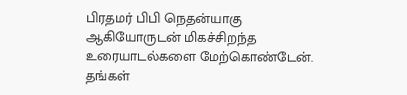பிரதமர் பிபி நெதன்யாகு ஆகியோருடன் மிகச்சிறந்த உரையாடல்களை மேற்கொண்டேன். தங்கள்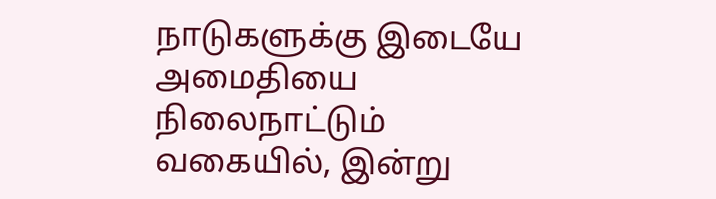நாடுகளுக்கு இடையே அமைதியை நிலைநாட்டும் வகையில், இன்று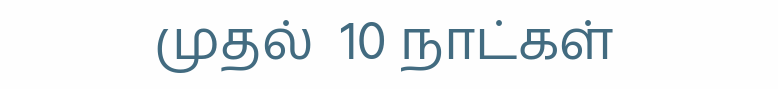முதல்  10 நாட்கள்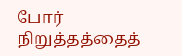போர் நிறுத்தத்தைத்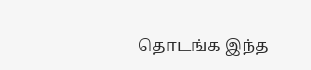தொடங்க இந்த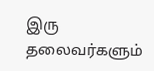இரு தலைவர்களும்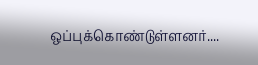ஒப்புக்கொண்டுள்ளனர்....